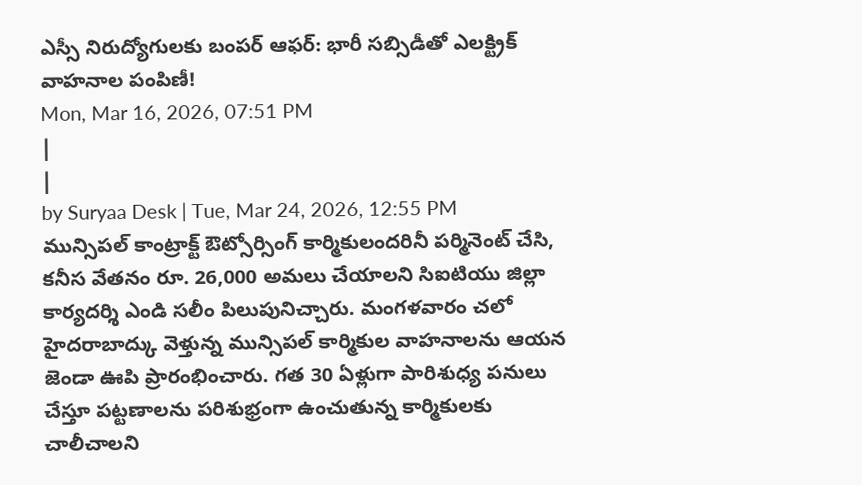ఎస్సీ నిరుద్యోగులకు బంపర్ ఆఫర్: భారీ సబ్సిడీతో ఎలక్ట్రిక్ వాహనాల పంపిణీ!
Mon, Mar 16, 2026, 07:51 PM
|
|
by Suryaa Desk | Tue, Mar 24, 2026, 12:55 PM
మున్సిపల్ కాంట్రాక్ట్ ఔట్సోర్సింగ్ కార్మికులందరినీ పర్మినెంట్ చేసి, కనీస వేతనం రూ. 26,000 అమలు చేయాలని సిఐటియు జిల్లా కార్యదర్శి ఎండి సలీం పిలుపునిచ్చారు. మంగళవారం చలో హైదరాబాద్కు వెళ్తున్న మున్సిపల్ కార్మికుల వాహనాలను ఆయన జెండా ఊపి ప్రారంభించారు. గత 30 ఏళ్లుగా పారిశుధ్య పనులు చేస్తూ పట్టణాలను పరిశుభ్రంగా ఉంచుతున్న కార్మికులకు చాలీచాలని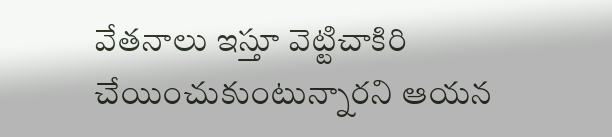వేతనాలు ఇస్తూ వెట్టిచాకిరి చేయించుకుంటున్నారని ఆయన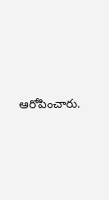ఆరోపించారు.